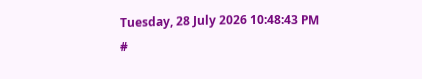Tuesday, 28 July 2026 10:48:43 PM
#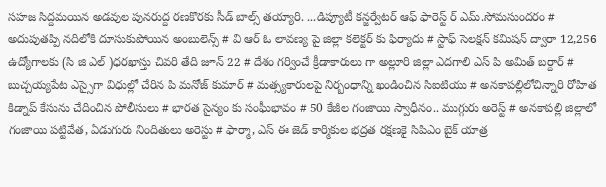సహజ సిద్దమయిన అడవుల పునరుద్ద రణకొరకు సీడ్ బాల్స్ తయ్యారి. ...డిప్యూటీ కన్జర్వేటర్ ఆఫ్ ఫారెస్ట్ ర్ ఎమ్.సోమసుందరం # అదుపుతప్పి నదిలోకి దూసుకుపోయిన అంబులెన్స్ # వి ఆర్ ఓ లావణ్య పై జిల్లా కలెక్టర్ కు ఫిర్యాదు # స్టాఫ్ సెలక్షన్ కమిషన్ ద్వారా 12,256 ఉద్యోగాలకు (సి జి ఎల్ )ధరఖాస్తు చివరి తేది జూన్ 22 # దేశం గర్వించే క్రీడాకారులు గా అల్లూరి జిల్లా ఎదగాలి ఎస్ పి అమిత్ బర్దార్ # బుచ్చయ్యపేట ఎస్సైగా విధుల్లో చేరిన పి మనోజ్ కుమార్ # మత్స్యకారులపై నిర్బంధాన్ని ఖండించిన సిఐటియు # అనకాపల్లిలోచిన్నారి రోహిత కిడ్నాప్ కేసును చేదించిన పోలీసులు # భారత సైన్యం కు సంఘీభావం # 50 కేజీల గంజాయి స్వాధీనం.. ముగ్గురు అరెస్ట్ # అనకాపల్లి జిల్లాలో గంజాయి పట్టివేత, ఏడుగురు నిందితులు అరెస్టు # ఫార్మా, ఎస్ ఈ జెడ్ కార్మికుల భద్రత రక్షణకై సిపిఎం బైక్ యాత్ర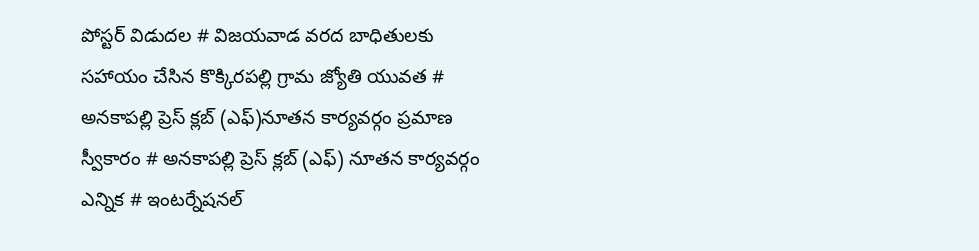పోస్టర్ విడుదల # విజయవాడ వరద బాధితులకు సహాయం చేసిన కొక్కిరపల్లి గ్రామ జ్యోతి యువత # అనకాపల్లి ప్రెస్ క్లబ్ (ఎఫ్)నూతన కార్యవర్గం ప్రమాణ స్వీకారం # అనకాపల్లి ప్రెస్ క్లబ్ (ఎఫ్) నూతన కార్యవర్గం ఎన్నిక # ఇంటర్నేషనల్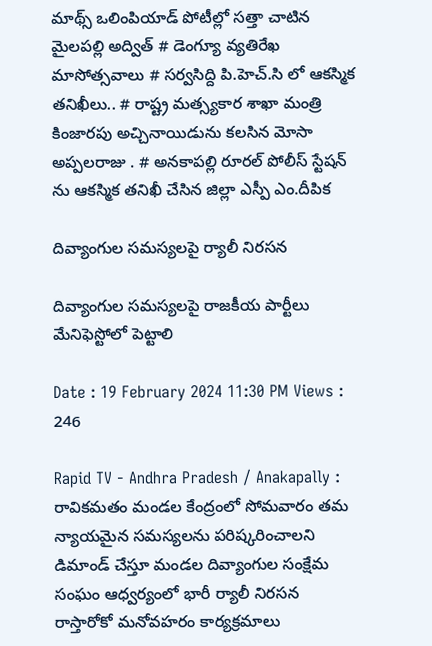మాథ్స్ ఒలింపియాడ్ పోటీల్లో సత్తా చాటిన మైలపల్లి అద్విత్ # డెంగ్యూ వ్యతిరేఖ మాసోత్సవాలు # సర్వసిద్ది పి.హెచ్.సి లో ఆకస్మిక తనిఖీలు.. # రాష్ట్ర మత్స్యకార శాఖా మంత్రి కింజారపు అచ్చినాయిడును కలసిన మోసా అప్పలరాజు . # అనకాపల్లి రూరల్ పోలీస్ స్టేషన్ ను ఆకస్మిక తనిఖీ చేసిన జిల్లా ఎస్పీ ఎం.దీపిక

దివ్యాంగుల సమస్యలపై ర్యాలీ నిరసన

దివ్యాంగుల సమస్యలపై రాజకీయ పార్టీలు మేనిఫెస్టోలో పెట్టాలి

Date : 19 February 2024 11:30 PM Views : 246

Rapid TV - Andhra Pradesh / Anakapally : రావికమతం మండల కేంద్రంలో సోమవారం తమ న్యాయమైన సమస్యలను పరిష్కరించాలని డిమాండ్ చేస్తూ మండల దివ్యాంగుల సంక్షేమ సంఘం ఆధ్వర్యంలో భారీ ర్యాలీ నిరసన రాస్తారోకో మనోవహరం కార్యక్రమాలు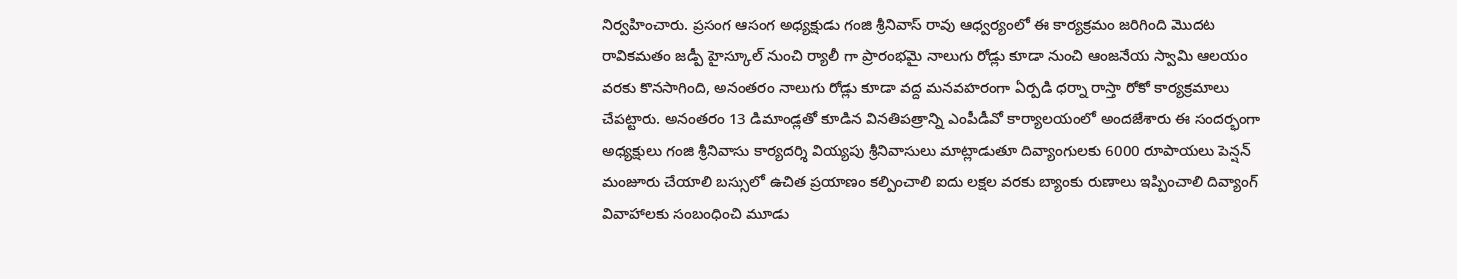నిర్వహించారు. ప్రసంగ ఆసంగ అధ్యక్షుడు గంజి శ్రీనివాస్ రావు ఆధ్వర్యంలో ఈ కార్యక్రమం జరిగింది మొదట రావికమతం జడ్పీ హైస్కూల్ నుంచి ర్యాలీ గా ప్రారంభమై నాలుగు రోడ్లు కూడా నుంచి ఆంజనేయ స్వామి ఆలయం వరకు కొనసాగింది, అనంతరం నాలుగు రోడ్లు కూడా వద్ద మనవహరంగా ఏర్పడి ధర్నా రాస్తా రోకో కార్యక్రమాలు చేపట్టారు. అనంతరం 13 డిమాండ్లతో కూడిన వినతిపత్రాన్ని ఎంపీడీవో కార్యాలయంలో అందజేశారు ఈ సందర్భంగా అధ్యక్షులు గంజి శ్రీనివాసు కార్యదర్శి వియ్యపు శ్రీనివాసులు మాట్లాడుతూ దివ్యాంగులకు 6000 రూపాయలు పెన్షన్ మంజూరు చేయాలి బస్సులో ఉచిత ప్రయాణం కల్పించాలి ఐదు లక్షల వరకు బ్యాంకు రుణాలు ఇప్పించాలి దివ్యాంగ్ వివాహాలకు సంబంధించి మూడు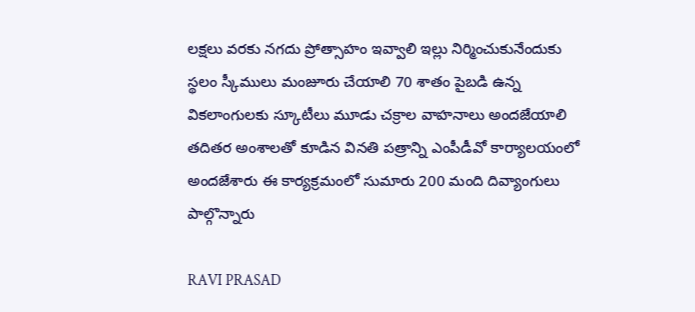లక్షలు వరకు నగదు ప్రోత్సాహం ఇవ్వాలి ఇల్లు నిర్మించుకునేందుకు స్థలం స్కీములు మంజూరు చేయాలి 70 శాతం పైబడి ఉన్న వికలాంగులకు స్కూటీలు మూడు చక్రాల వాహనాలు అందజేయాలి తదితర అంశాలతో కూడిన వినతి పత్రాన్ని ఎంపీడీవో కార్యాలయంలో అందజేశారు ఈ కార్యక్రమంలో సుమారు 200 మంది దివ్యాంగులు పాల్గొన్నారు

RAVI PRASAD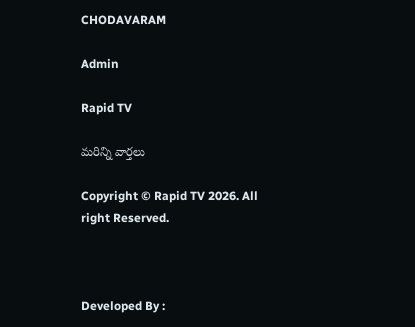CHODAVARAM

Admin

Rapid TV

మరిన్ని వార్తలు

Copyright © Rapid TV 2026. All right Reserved.



Developed By :